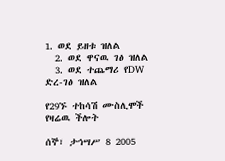1. ወደ ይዘቱ ዝለል
  2. ወደ ዋናዉ ገፅ ዝለል
  3. ወደ ተጨማሪ የDW ድረ-ገፅ ዝለል

የ29ኙ ተከሳሽ ሙስሊሞች የዛሬዉ ችሎት

ሰኞ፣ ታኅሣሥ 8 2005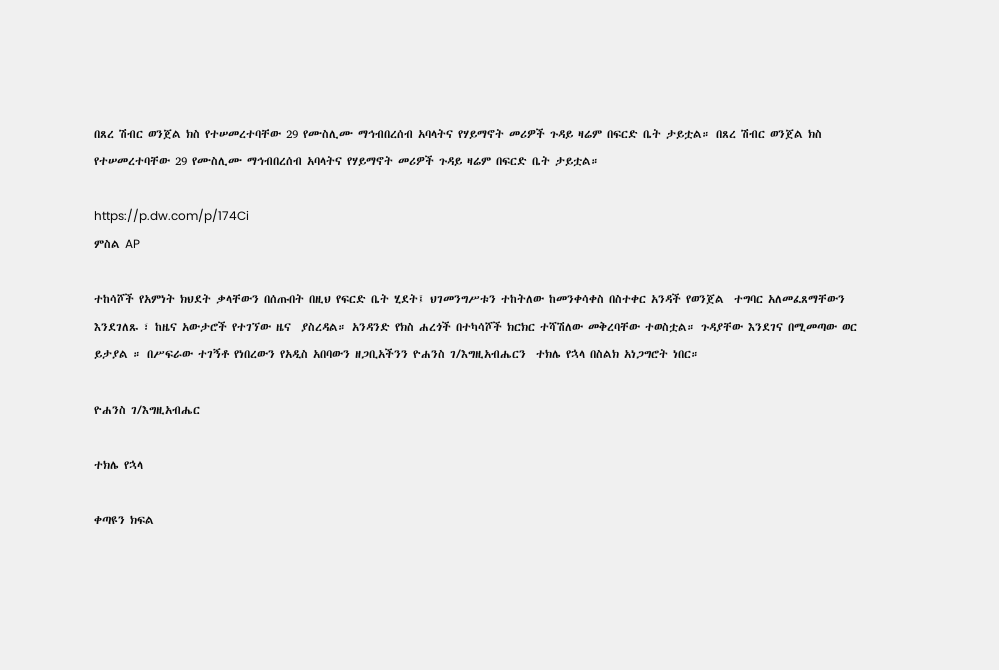በጸረ ሽብር ወንጀል ክስ የተሠመረተባቸው 29 የሙስሊሙ ማኅብበረሰብ አባላትና የሃይማኖት መሪዎች ጉዳይ ዛሬም በፍርድ ቤት ታይቷል። በጸረ ሽብር ወንጀል ክስ የተሠመረተባቸው 29 የሙስሊሙ ማኅብበረሰብ አባላትና የሃይማኖት መሪዎች ጉዳይ ዛሬም በፍርድ ቤት ታይቷል።

https://p.dw.com/p/174Ci
ምስል AP

ተከሳሾች የአምነት ክህደት ቃላቸውን በሰጡበት በዚህ የፍርድ ቤት ሂደት፤ ህገመንግሥቱን ተከትለው ከመንቀሳቀስ በስተቀር አንዳች የወንጀል  ተግባር አለመፈጸማቸውን  እንደገለጹ ፣ ከዜና አውታሮች የተገኘው ዜና  ያስረዳል። አንዳንድ የክስ ሐረጎች በተካሳሾች ክርክር ተሻሽለው መቅረባቸው ተወስቷል። ጉዳያቸው እንደገና በሚመጣው ወር ይታያል ። በሥፍራው ተገኝቶ የነበረውን የአዲስ አበባውን ዘጋቢአችንን ዮሐንስ ገ/እግዚአብሔርን  ተክሌ የኋላ በስልክ አነጋግሮት ነበር።

ዮሐንስ ገ/እግዚአብሔር

ተክሌ የኋላ

ቀጣዩን ክፍል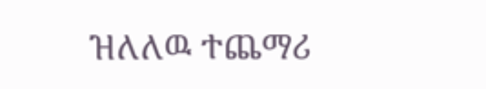ዝለለዉ ተጨማሪ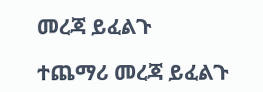መረጃ ይፈልጉ

ተጨማሪ መረጃ ይፈልጉ